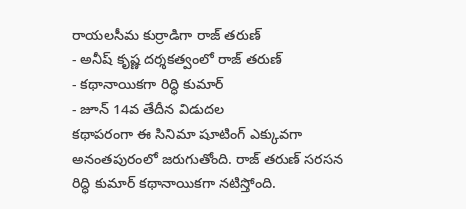రాయలసీమ కుర్రాడిగా రాజ్ తరుణ్
- అనీష్ కృష్ణ దర్శకత్వంలో రాజ్ తరుణ్
- కథానాయికగా రిద్ధి కుమార్
- జూన్ 14వ తేదీన విడుదల
కథాపరంగా ఈ సినిమా షూటింగ్ ఎక్కువగా అనంతపురంలో జరుగుతోంది. రాజ్ తరుణ్ సరసన రిద్ధి కుమార్ కథానాయికగా నటిస్తోంది.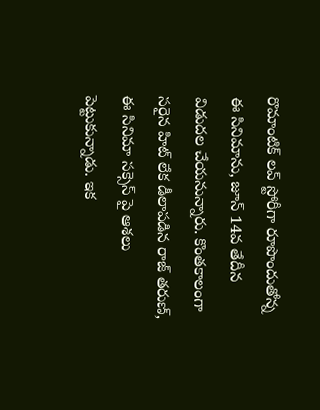రొమాంటిక్ లవ్ స్టోరీగా రూపొందుతోన్న ఈ సినిమాను, జూన్ 14వ తేదీన విడుదల చేయనున్నారు. కొంతకాలంగా సరైన హిట్ లేక డీలాపడిన రాజ్ తరుణ్, ఈ సినిమా సక్సెస్ పై ఆశలు పెట్టుకున్నాడు. ఇక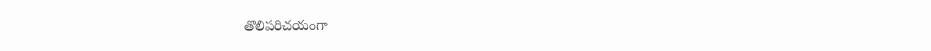తొలిపరిచయంగా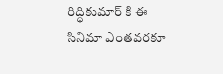రిద్ధికుమార్ కి ఈ సినిమా ఎంతవరకూ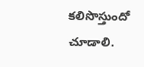కలిసొస్తుందో చూడాలి.